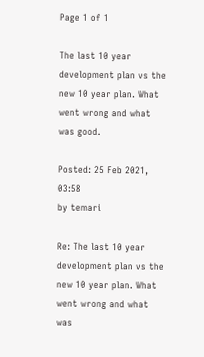Page 1 of 1

The last 10 year development plan vs the new 10 year plan. What went wrong and what was good.

Posted: 25 Feb 2021, 03:58
by temari

Re: The last 10 year development plan vs the new 10 year plan. What went wrong and what was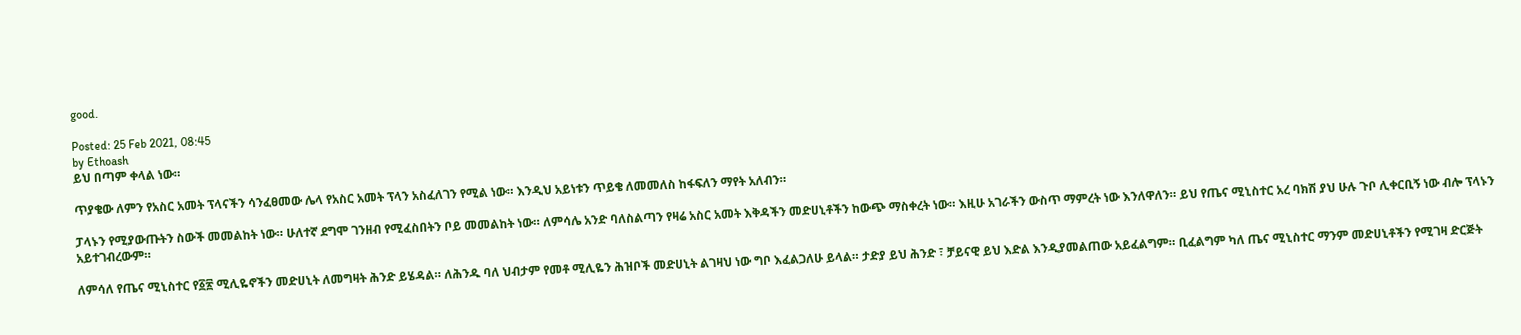good.

Posted: 25 Feb 2021, 08:45
by Ethoash
ይህ በጣም ቀላል ነው።

ጥያቄው ለምን የአስር አመት ፕላናችን ሳንፈፀመው ሌላ የአስር አመት ፕላን አስፈለገን የሚል ነው። እንዲህ አይነቱን ጥይቄ ለመመለስ ከፋፍለን ማየት አለብን።

ፓላኑን የሚያውጡትን ስውች መመልከት ነው። ሁለተኛ ደግሞ ገንዘብ የሚፈስበትን ቦይ መመልከት ነው። ለምሳሌ አንድ ባለስልጣን የዛሬ አስር አመት እቅዳችን መድሀኒቶችን ከውጭ ማስቀረት ነው። እዚሁ አገራችን ውስጥ ማምረት ነው እንለዋለን። ይህ የጤና ሚኒስተር አረ ባክሽ ያህ ሁሉ ጉቦ ሊቀርቢኝ ነው ብሎ ፕላኑን አይተገብረውም።

ለምሳለ የጤና ሚኒስተር የ፩፳ ሚሊዬኖችን መድሀኒት ለመግዛት ሕንድ ይሄዳል። ለሕንዱ ባለ ህብታም የመቶ ሚሊዬን ሕዝቦች መድሀኒት ልገዛህ ነው ግቦ እፈልጋለሁ ይላል። ታድያ ይህ ሕንድ ፣ ቻይናዊ ይህ እድል እንዲያመልጠው አይፈልግም። ቢፈልግም ካለ ጤና ሚኒስተር ማንም መድሀኒቶችን የሚገዛ ድርጅት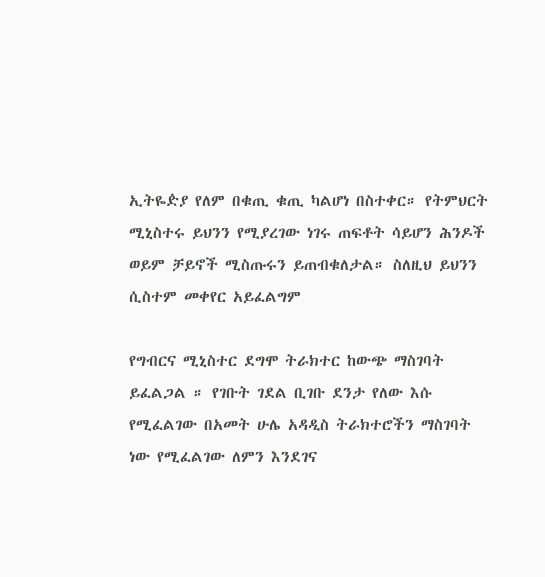ኢትዬዽያ የለም በቁጢ ቁጢ ካልሆነ በስተቀር። የትምህርት ሚኒስተሩ ይህንን የሚያረገው ነገሩ ጠፍቶት ሳይሆን ሕንዶች ወይም ቻይኖች ሚስጡሩን ይጠብቁለታል። ስለዚህ ይህንን ሲስተም መቀየር አይፈልግም

የግብርና ሚኒስተር ደግሞ ትራክተር ከውጭ ማስገባት ይፈልጋል ። የገቡት ገደል ቢገቡ ደንታ የለው እሱ የሚፈልገው በአመት ሁሌ አዳዲስ ትራክተሮችን ማስገባት ነው የሚፈልገው ለምን እንደገና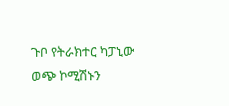ጉቦ የትራክተር ካፓኒው ወጭ ኮሚሽኑን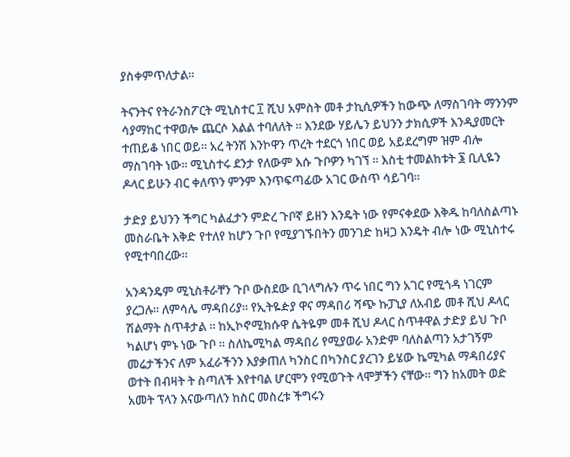ያስቀምጥለታል።

ትናንትና የትራንስፖርት ሚኒስተር ፲ ሺህ አምስት መቶ ታኪሲዎችን ከውጭ ለማስገባት ማንንም ሳያማከር ተዋወሎ ጨርሶ እልል ተባለለት ። እንደው ሃይሌን ይህንን ታክሲዎች እንዲያመርት ተጠይቆ ነበር ወይ። አረ ትንሽ እንኮዋን ጥረት ተደርጎ ነበር ወይ አይደረግም ዝም ብሎ ማስገባት ነው። ሚኒስተሩ ደንታ የለውም እሱ ጉቦዎን ካገኘ ። እስቲ ተመልከቱት ፮ ቢሊዬን ዶላር ይሁን ብር ቀለጥን ምንም እንጥፍጣፊው አገር ውስጥ ሳይገባ።

ታድያ ይህንን ችግር ካልፈታን ምድረ ጉቦኛ ይዘን እንዴት ነው የምናቀደው እቅዱ ከባለስልጣኑ መስራቤት እቅድ የተለየ ከሆን ጉቦ የሚያገኙበትን መንገድ ከዛጋ እንዴት ብሎ ነው ሚኒስተሩ የሚተባበረው።

አንዳንዴም ሚኒስቶራቸን ጉቦ ውስደው ቢገላግሉን ጥሩ ነበር ግን አገር የሚጎዳ ነገርም ያረጋሉ። ለምሳሌ ማዳበሪያ። የኢትዬዽያ ዋና ማዳበሪ ሻጭ ኩፓኒያ ለአብይ መቶ ሺህ ዶላር ሽልማት ስጥቶታል ። ከኢኮኖሚክሱዋ ሴትዬም መቶ ሺህ ዶላር ስጥቶዋል ታድያ ይህ ጉቦ ካልሆነ ምኑ ነው ጉቦ ። ስለኬሚካል ማዳበሪ የሚያወራ አንድም ባለስልጣን አታገኝም መሬታችንና ለም አፈራችንን እያቃጠለ ካንስር በካንስር ያረገን ይሄው ኬሚካል ማዳበሪያና ወተት በብዛት ት ስጣለች እየተባል ሆርሞን የሚወጉት ላሞቻችን ናቸው። ግን ከአመት ወድ አመት ፕላን እናውጣለን ከስር መስረቱ ችግሩን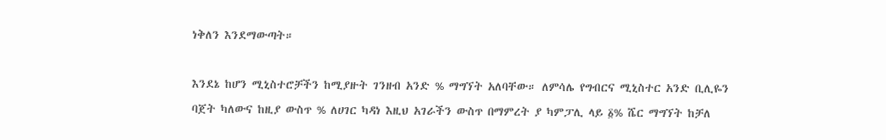ነቅለን እንደማውጣት።

እንደኔ ከሆን ሚኒስተሮቻችን ከሚያዙት ገንዘብ አንድ % ማግኘት አለባቸው። ለምሳሌ የግብርና ሚኒስተር አንድ ቢሊዬን ባጀት ካለውና ከዚያ ውስጥ % ለሀገር ካዳነ እዚህ አገራችን ውስጥ በማምረት ያ ካምፓሊ ላይ ፩% ሼር ማግኘት ከቻለ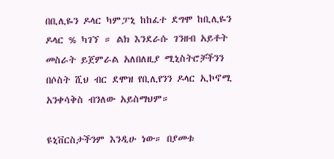በቢሊዬን ዶላር ካምፓኒ ከከፈተ ደግሞ ከቢሊዬን ዶላር % ካገኘ ። ልክ እንደራሱ ገንዘብ አይቶት መስራት ይጀምራል አለበለዚያ ሚኒስትሮቻችንን በሶስት ሺህ ብር ደሞዝ የቢሊየንን ዶላር ኢኮኖሚ አንቀሳቅስ ብንለው አይስማህም።

ዩኒቨርስታችንም እንዲሁ ነው። በያመቱ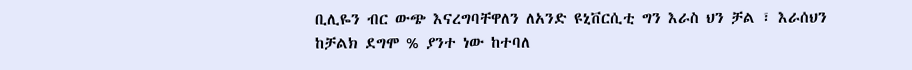ቢሊዬን ብር ውጭ እናረግባቸዋለን ለአንድ ዩኒቨርሲቲ ግን እራስ ህን ቻል ፣ እራሰህን ከቻልክ ደግሞ % ያንተ ነው ከተባለ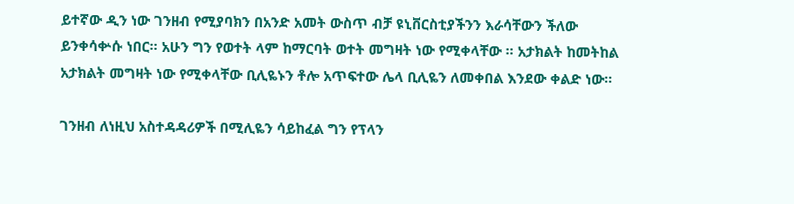ይተኛው ዲን ነው ገንዘብ የሚያባክን በአንድ አመት ውስጥ ብቻ ዩኒቨርስቲያችንን እራሳቸውን ችለው ይንቀሳቍሱ ነበር። አሁን ግን የወተት ላም ከማርባት ወተት መግዛት ነው የሚቀላቸው ። አታክልት ከመትከል አታክልት መግዛት ነው የሚቀላቸው ቢሊዬኑን ቶሎ አጥፍተው ሌላ ቢሊዬን ለመቀበል እንደው ቀልድ ነው።

ገንዘብ ለነዚህ አስተዳዳሪዎች በሚሊዬን ሳይከፈል ግን የፕላን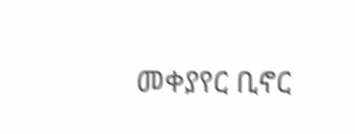መቀያየር ቢኖር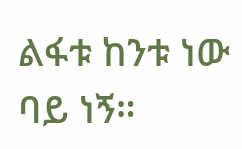ልፋቱ ከንቱ ነው ባይ ነኝ።